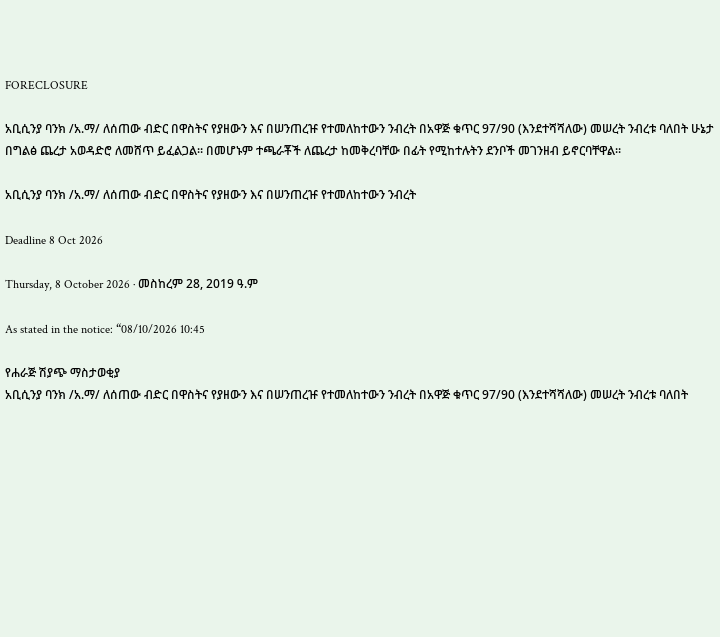FORECLOSURE

አቢሲንያ ባንክ /አ.ማ/ ለሰጠው ብድር በዋስትና የያዘውን እና በሠንጠረዡ የተመለከተውን ንብረት በአዋጅ ቁጥር 97/90 (እንደተሻሻለው) መሠረት ንብረቱ ባለበት ሁኔታ በግልፅ ጨረታ አወዳድሮ ለመሸጥ ይፈልጋል። በመሆኑም ተጫራቾች ለጨረታ ከመቅረባቸው በፊት የሚከተሉትን ደንቦች መገንዘብ ይኖርባቸዋል።

አቢሲንያ ባንክ /አ.ማ/ ለሰጠው ብድር በዋስትና የያዘውን እና በሠንጠረዡ የተመለከተውን ንብረት

Deadline 8 Oct 2026

Thursday, 8 October 2026 · መስከረም 28, 2019 ዓ.ም

As stated in the notice: “08/10/2026 10:45

የሐራጅ ሽያጭ ማስታወቂያ
አቢሲንያ ባንክ /አ.ማ/ ለሰጠው ብድር በዋስትና የያዘውን እና በሠንጠረዡ የተመለከተውን ንብረት በአዋጅ ቁጥር 97/90 (እንደተሻሻለው) መሠረት ንብረቱ ባለበት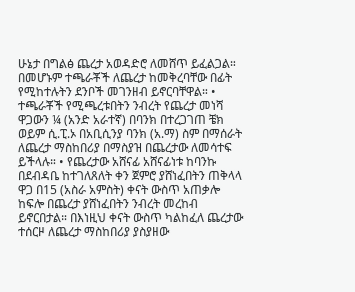ሁኔታ በግልፅ ጨረታ አወዳድሮ ለመሸጥ ይፈልጋል። በመሆኑም ተጫራቾች ለጨረታ ከመቅረባቸው በፊት የሚከተሉትን ደንቦች መገንዘብ ይኖርባቸዋል። • ተጫራቾች የሚጫረቱበትን ንብረት የጨረታ መነሻ ዋጋውን ¼ (አንድ አራተኛ) በባንክ በተረጋገጠ ቼክ ወይም ሲ.ፒ.ኦ በአቢሲንያ ባንክ (አ.ማ) ስም በማሰራት ለጨረታ ማስከበሪያ በማስያዝ በጨረታው ለመሳተፍ ይችላሉ። • የጨረታው አሸናፊ አሸናፊነቱ ከባንኩ በደብዳቤ ከተገለጸለት ቀን ጀምሮ ያሸነፈበትን ጠቅላላ ዋጋ በ15 (አስራ አምስት) ቀናት ውስጥ አጠቃሎ ከፍሎ በጨረታ ያሸነፈበትን ንብረት መረከብ ይኖርበታል። በእነዚህ ቀናት ውስጥ ካልከፈለ ጨረታው ተሰርዞ ለጨረታ ማስከበሪያ ያስያዘው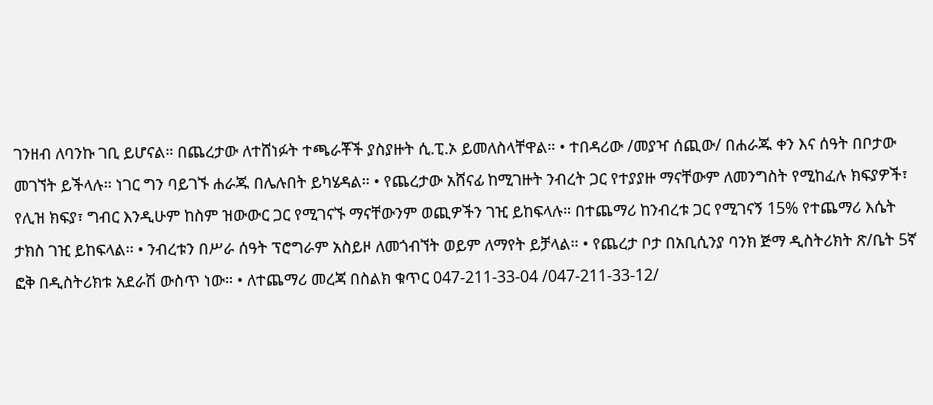ገንዘብ ለባንኩ ገቢ ይሆናል። በጨረታው ለተሸነፉት ተጫራቾች ያስያዙት ሲ.ፒ.ኦ ይመለስላቸዋል። • ተበዳሪው /መያዣ ሰጪው/ በሐራጁ ቀን እና ሰዓት በቦታው መገኘት ይችላሉ። ነገር ግን ባይገኙ ሐራጁ በሌሉበት ይካሄዳል። • የጨረታው አሸናፊ ከሚገዙት ንብረት ጋር የተያያዙ ማናቸውም ለመንግስት የሚከፈሉ ክፍያዎች፣ የሊዝ ክፍያ፣ ግብር እንዲሁም ከስም ዝውውር ጋር የሚገናኙ ማናቸውንም ወጪዎችን ገዢ ይከፍላሉ። በተጨማሪ ከንብረቱ ጋር የሚገናኝ 15% የተጨማሪ እሴት ታክስ ገዢ ይከፍላል፡፡ • ንብረቱን በሥራ ሰዓት ፕሮግራም አስይዞ ለመጎብኘት ወይም ለማየት ይቻላል። • የጨረታ ቦታ በአቢሲንያ ባንክ ጅማ ዲስትሪክት ጽ/ቤት 5ኛ ፎቅ በዲስትሪክቱ አደራሽ ውስጥ ነው። • ለተጨማሪ መረጃ በስልክ ቁጥር 047-211-33-04 /047-211-33-12/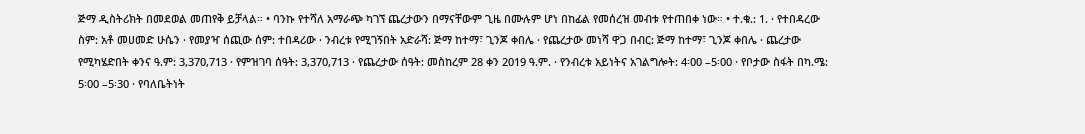ጅማ ዲስትሪክት በመደወል መጠየቅ ይቻላል። • ባንኩ የተሻለ አማራጭ ካገኘ ጨረታውን በማናቸውም ጊዜ በሙሉም ሆነ በከፊል የመሰረዝ መብቱ የተጠበቀ ነው። • ተ.ቁ.: 1. · የተበዳረው ስም: አቶ መሀመድ ሁሴን · የመያዣ ሰጪው ሰም: ተበዳሪው · ንብረቱ የሚገኝበት አድራሻ: ጅማ ከተማ፣ ጊንጆ ቀበሌ · የጨረታው መነሻ ዋጋ በብር: ጅማ ከተማ፣ ጊንጆ ቀበሌ · ጨረታው የሚካሄድበት ቀንና ዓ.ም: 3,370,713 · የምዝገባ ሰዓት: 3,370,713 · የጨረታው ሰዓት: መስከረም 28 ቀን 2019 ዓ.ም. · የንብረቱ አይነትና አገልግሎት: 4፡00 –5፡00 · የቦታው ስፋት በካ.ሜ: 5፡00 –5፡30 · የባለቤትነት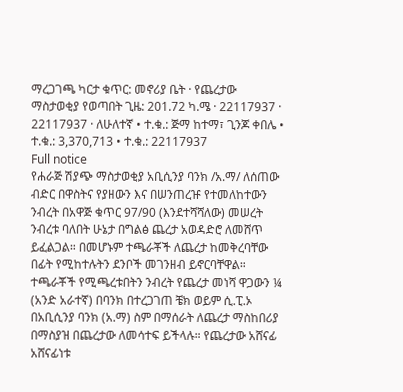ማረጋገጫ ካርታ ቁጥር: መኖሪያ ቤት · የጨረታው ማስታወቂያ የወጣበት ጊዜ: 201.72 ካ.ሜ · 22117937 · 22117937 · ለሁለተኛ • ተ.ቁ.: ጅማ ከተማ፣ ጊንጆ ቀበሌ • ተ.ቁ.: 3,370,713 • ተ.ቁ.: 22117937
Full notice
የሐራጅ ሽያጭ ማስታወቂያ አቢሲንያ ባንክ /አ.ማ/ ለሰጠው ብድር በዋስትና የያዘውን እና በሠንጠረዡ የተመለከተውን ንብረት በአዋጅ ቁጥር 97/90 (እንደተሻሻለው) መሠረት ንብረቱ ባለበት ሁኔታ በግልፅ ጨረታ አወዳድሮ ለመሸጥ ይፈልጋል። በመሆኑም ተጫራቾች ለጨረታ ከመቅረባቸው በፊት የሚከተሉትን ደንቦች መገንዘብ ይኖርባቸዋል። ተጫራቾች የሚጫረቱበትን ንብረት የጨረታ መነሻ ዋጋውን ¼ (አንድ አራተኛ) በባንክ በተረጋገጠ ቼክ ወይም ሲ.ፒ.ኦ በአቢሲንያ ባንክ (አ.ማ) ስም በማሰራት ለጨረታ ማስከበሪያ በማስያዝ በጨረታው ለመሳተፍ ይችላሉ። የጨረታው አሸናፊ አሸናፊነቱ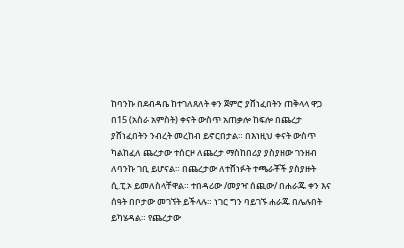ከባንኩ በደብዳቤ ከተገለጸለት ቀን ጀምሮ ያሸነፈበትን ጠቅላላ ዋጋ በ15 (አስራ አምስት) ቀናት ውስጥ አጠቃሎ ከፍሎ በጨረታ ያሸነፈበትን ንብረት መረከብ ይኖርበታል። በእነዚህ ቀናት ውስጥ ካልከፈለ ጨረታው ተሰርዞ ለጨረታ ማስከበሪያ ያስያዘው ገንዘብ ለባንኩ ገቢ ይሆናል። በጨረታው ለተሸነፉት ተጫራቾች ያስያዙት ሲ.ፒ.ኦ ይመለስላቸዋል። ተበዳሪው /መያዣ ሰጪው/ በሐራጁ ቀን እና ሰዓት በቦታው መገኘት ይችላሉ። ነገር ግን ባይገኙ ሐራጁ በሌሉበት ይካሄዳል። የጨረታው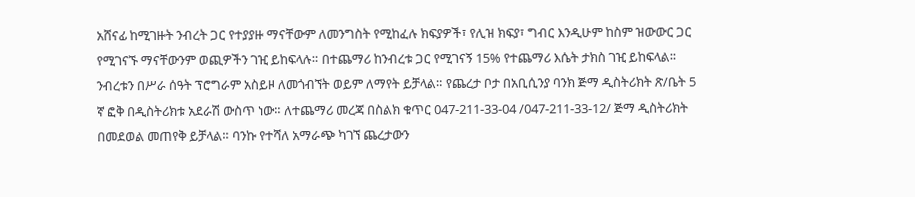አሸናፊ ከሚገዙት ንብረት ጋር የተያያዙ ማናቸውም ለመንግስት የሚከፈሉ ክፍያዎች፣ የሊዝ ክፍያ፣ ግብር እንዲሁም ከስም ዝውውር ጋር የሚገናኙ ማናቸውንም ወጪዎችን ገዢ ይከፍላሉ። በተጨማሪ ከንብረቱ ጋር የሚገናኝ 15% የተጨማሪ እሴት ታክስ ገዢ ይከፍላል፡፡ ንብረቱን በሥራ ሰዓት ፕሮግራም አስይዞ ለመጎብኘት ወይም ለማየት ይቻላል። የጨረታ ቦታ በአቢሲንያ ባንክ ጅማ ዲስትሪክት ጽ/ቤት 5 ኛ ፎቅ በዲስትሪክቱ አደራሽ ውስጥ ነው። ለተጨማሪ መረጃ በስልክ ቁጥር 047-211-33-04 /047-211-33-12/ ጅማ ዲስትሪክት በመደወል መጠየቅ ይቻላል። ባንኩ የተሻለ አማራጭ ካገኘ ጨረታውን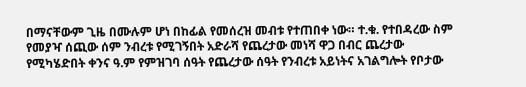በማናቸውም ጊዜ በሙሉም ሆነ በከፊል የመሰረዝ መብቱ የተጠበቀ ነው። ተ.ቁ. የተበዳረው ስም የመያዣ ሰጪው ሰም ንብረቱ የሚገኝበት አድራሻ የጨረታው መነሻ ዋጋ በብር ጨረታው የሚካሄድበት ቀንና ዓ.ም የምዝገባ ሰዓት የጨረታው ሰዓት የንብረቱ አይነትና አገልግሎት የቦታው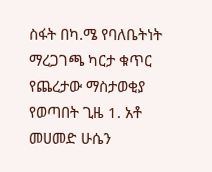ስፋት በካ.ሜ የባለቤትነት ማረጋገጫ ካርታ ቁጥር የጨረታው ማስታወቂያ የወጣበት ጊዜ 1. አቶ መሀመድ ሁሴን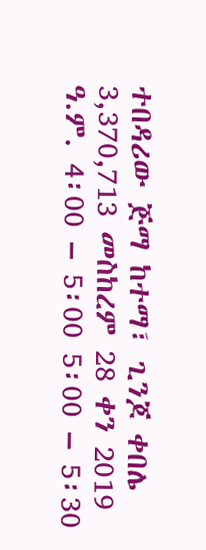ተበዳሪው ጅማ ከተማ፣ ጊንጆ ቀበሌ 3,370,713 መስከረም 28 ቀን 2019 ዓ.ም. 4፡00 – 5፡00 5፡00 – 5፡30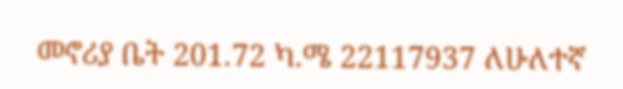መኖሪያ ቤት 201.72 ካ.ሜ 22117937 ለሁለተኛ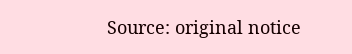Source: original notice